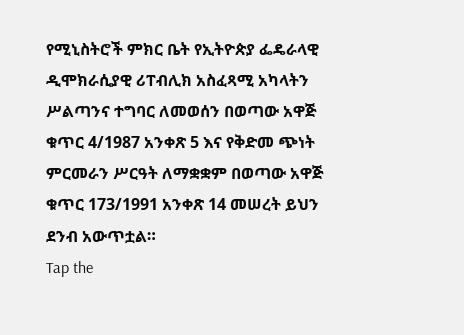የሚኒስትሮች ምክር ቤት የኢትዮጵያ ፌዴራላዊ ዲሞክራሲያዊ ሪፐብሊክ አስፈጻሚ አካላትን ሥልጣንና ተግባር ለመወሰን በወጣው አዋጅ ቁጥር 4/1987 አንቀጽ 5 እና የቅድመ ጭነት ምርመራን ሥርዓት ለማቋቋም በወጣው አዋጅ ቁጥር 173/1991 አንቀጽ 14 መሠረት ይህን ደንብ አውጥቷል።
Tap the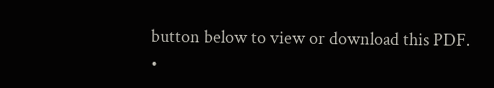button below to view or download this PDF.
•